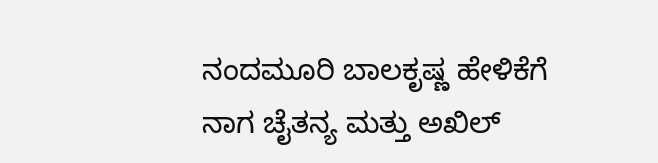ನಂದಮೂರಿ ಬಾಲಕೃಷ್ಣ ಹೇಳಿಕೆಗೆ ನಾಗ ಚೈತನ್ಯ ಮತ್ತು ಅಖಿಲ್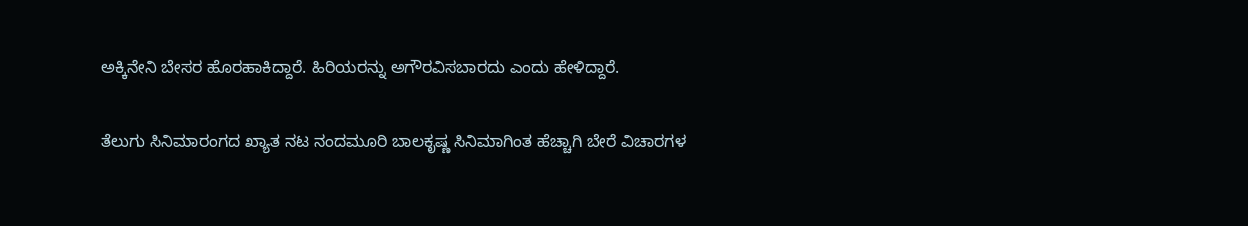ಅಕ್ಕಿನೇನಿ ಬೇಸರ ಹೊರಹಾಕಿದ್ದಾರೆ. ಹಿರಿಯರನ್ನು ಅಗೌರವಿಸಬಾರದು ಎಂದು ಹೇಳಿದ್ದಾರೆ.

ತೆಲುಗು ಸಿನಿಮಾರಂಗದ ಖ್ಯಾತ ನಟ ನಂದಮೂರಿ ಬಾಲಕೃಷ್ಣ ಸಿನಿಮಾಗಿಂತ ಹೆಚ್ಚಾಗಿ ಬೇರೆ ವಿಚಾರಗಳ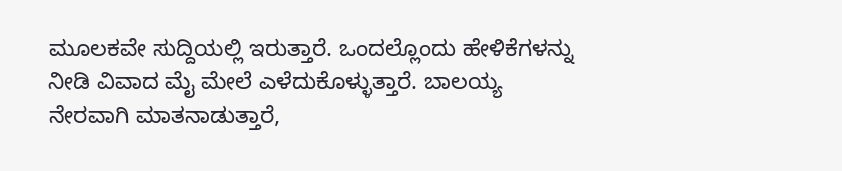ಮೂಲಕವೇ ಸುದ್ದಿಯಲ್ಲಿ ಇರುತ್ತಾರೆ. ಒಂದಲ್ಲೊಂದು ಹೇಳಿಕೆಗಳನ್ನು ನೀಡಿ ವಿವಾದ ಮೈ ಮೇಲೆ ಎಳೆದುಕೊಳ್ಳುತ್ತಾರೆ. ಬಾಲಯ್ಯ ನೇರವಾಗಿ ಮಾತನಾಡುತ್ತಾರೆ,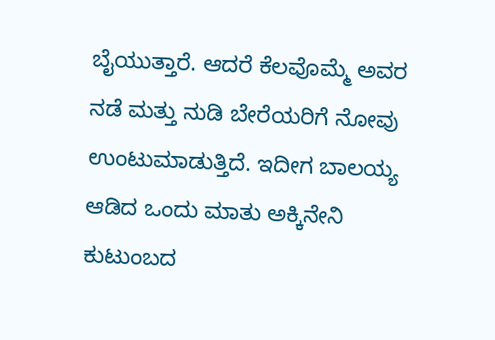ಬೈಯುತ್ತಾರೆ. ಆದರೆ ಕೆಲವೊಮ್ಮೆ ಅವರ ನಡೆ ಮತ್ತು ನುಡಿ ಬೇರೆಯರಿಗೆ ನೋವು ಉಂಟುಮಾಡುತ್ತಿದೆ. ಇದೀಗ ಬಾಲಯ್ಯ ಆಡಿದ ಒಂದು ಮಾತು ಅಕ್ಕಿನೇನಿ ಕುಟುಂಬದ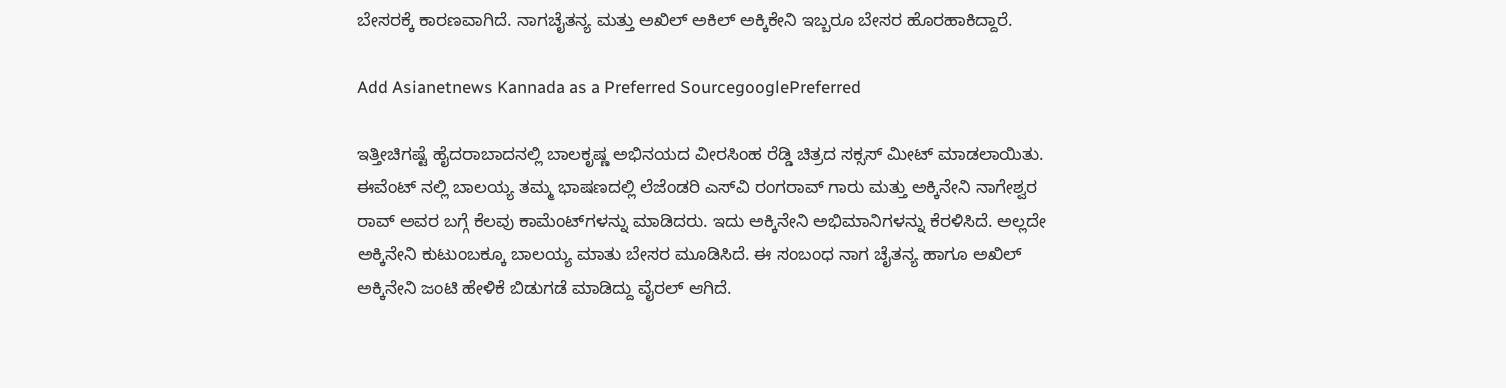ಬೇಸರಕ್ಕೆ ಕಾರಣವಾಗಿದೆ. ನಾಗಚೈತನ್ಯ ಮತ್ತು ಅಖಿಲ್ ಅಕಿಲ್ ಅಕ್ಕಿಕೇನಿ ಇಬ್ಬರೂ ಬೇಸರ ಹೊರಹಾಕಿದ್ದಾರೆ.

Add Asianetnews Kannada as a Preferred SourcegooglePreferred

ಇತ್ತೀಚಿಗಷ್ಟೆ ಹೈದರಾಬಾದನಲ್ಲಿ ಬಾಲಕೃಷ್ಣ ಅಭಿನಯದ ವೀರಸಿಂಹ ರೆಡ್ಡಿ ಚಿತ್ರದ ಸಕ್ಸಸ್ ಮೀಟ್ ಮಾಡಲಾಯಿತು. ಈವೆಂಟ್ ನಲ್ಲಿ ಬಾಲಯ್ಯ ತಮ್ಮ ಭಾಷಣದಲ್ಲಿ ಲೆಜೆಂಡರಿ ಎಸ್‌ವಿ ರಂಗರಾವ್ ಗಾರು ಮತ್ತು ಅಕ್ಕಿನೇನಿ ನಾಗೇಶ್ವರ ರಾವ್ ಅವರ ಬಗ್ಗೆ ಕೆಲವು ಕಾಮೆಂಟ್‌ಗಳನ್ನು ಮಾಡಿದರು. ಇದು ಅಕ್ಕಿನೇನಿ ಅಭಿಮಾನಿಗಳನ್ನು ಕೆರಳಿಸಿದೆ. ಅಲ್ಲದೇ ಅಕ್ಕಿನೇನಿ ಕುಟುಂಬಕ್ಕೂ ಬಾಲಯ್ಯ ಮಾತು ಬೇಸರ ಮೂಡಿಸಿದೆ. ಈ ಸಂಬಂಧ ನಾಗ ಚೈತನ್ಯ ಹಾಗೂ ಅಖಿಲ್ ಅಕ್ಕಿನೇನಿ ಜಂಟಿ ಹೇಳಿಕೆ ಬಿಡುಗಡೆ ಮಾಡಿದ್ದು ವೈರಲ್ ಆಗಿದೆ.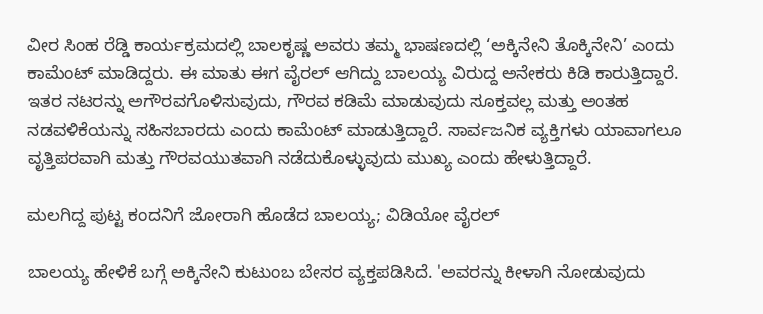ವೀರ ಸಿಂಹ ರೆಡ್ಡಿ ಕಾರ್ಯಕ್ರಮದಲ್ಲಿ ಬಾಲಕೃಷ್ಣ ಅವರು ತಮ್ಮ ಭಾಷಣದಲ್ಲಿ ‘ಅಕ್ಕಿನೇನಿ ತೊಕ್ಕಿನೇನಿ’ ಎಂದು ಕಾಮೆಂಟ್ ಮಾಡಿದ್ದರು. ಈ ಮಾತು ಈಗ ವೈರಲ್ ಆಗಿದ್ದು ಬಾಲಯ್ಯ ವಿರುದ್ದ ಅನೇಕರು ಕಿಡಿ ಕಾರುತ್ತಿದ್ದಾರೆ. ಇತರ ನಟರನ್ನು ಅಗೌರವಗೊಳಿಸುವುದು, ಗೌರವ ಕಡಿಮೆ ಮಾಡುವುದು ಸೂಕ್ತವಲ್ಲ ಮತ್ತು ಅಂತಹ ನಡವಳಿಕೆಯನ್ನು ಸಹಿಸಬಾರದು ಎಂದು ಕಾಮೆಂಟ್ ಮಾಡುತ್ತಿದ್ದಾರೆ. ಸಾರ್ವಜನಿಕ ವ್ಯಕ್ತಿಗಳು ಯಾವಾಗಲೂ ವೃತ್ತಿಪರವಾಗಿ ಮತ್ತು ಗೌರವಯುತವಾಗಿ ನಡೆದುಕೊಳ್ಳುವುದು ಮುಖ್ಯ ಎಂದು ಹೇಳುತ್ತಿದ್ದಾರೆ.

ಮಲಗಿದ್ದ ಪುಟ್ಟ ಕಂದನಿಗೆ ಜೋರಾಗಿ ಹೊಡೆದ ಬಾಲಯ್ಯ; ವಿಡಿಯೋ ವೈರಲ್

ಬಾಲಯ್ಯ ಹೇಳಿಕೆ ಬಗ್ಗೆ ಅಕ್ಕಿನೇನಿ ಕುಟುಂಬ ಬೇಸರ ವ್ಯಕ್ತಪಡಿಸಿದೆ. 'ಅವರನ್ನು ಕೀಳಾಗಿ ನೋಡುವುದು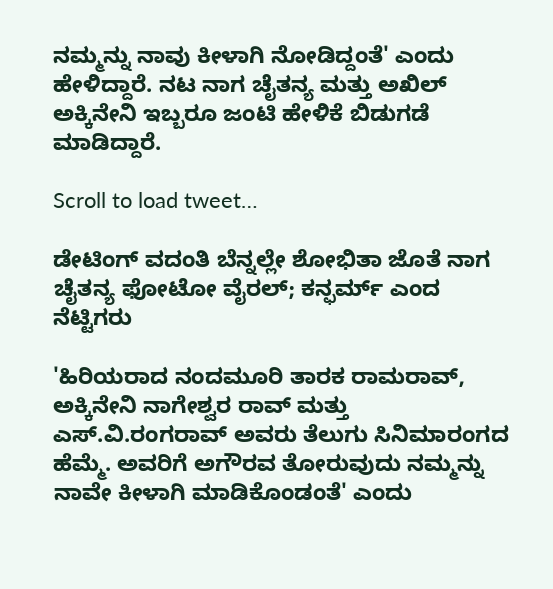ನಮ್ಮನ್ನು ನಾವು ಕೀಳಾಗಿ ನೋಡಿದ್ದಂತೆ' ಎಂದು ಹೇಳಿದ್ದಾರೆ. ನಟ ನಾಗ ಚೈತನ್ಯ ಮತ್ತು ಅಖಿಲ್ ಅಕ್ಕಿನೇನಿ ಇಬ್ಬರೂ ಜಂಟಿ ಹೇಳಿಕೆ ಬಿಡುಗಡೆ ಮಾಡಿದ್ದಾರೆ.

Scroll to load tweet…

ಡೇಟಿಂಗ್ ವದಂತಿ ಬೆನ್ನಲ್ಲೇ ಶೋಭಿತಾ ಜೊತೆ ನಾಗ ಚೈತನ್ಯ ಫೋಟೋ ವೈರಲ್; ಕನ್ಫರ್ಮ್ ಎಂದ ನೆಟ್ಟಿಗರು

'ಹಿರಿಯರಾದ ನಂದಮೂರಿ ತಾರಕ ರಾಮರಾವ್, ಅಕ್ಕಿನೇನಿ ನಾಗೇಶ್ವರ ರಾವ್ ಮತ್ತು ಎಸ್.ವಿ.ರಂಗರಾವ್ ಅವರು ತೆಲುಗು ಸಿನಿಮಾರಂಗದ ಹೆಮ್ಮೆ. ಅವರಿಗೆ ಅಗೌರವ ತೋರುವುದು ನಮ್ಮನ್ನು ನಾವೇ ಕೀಳಾಗಿ ಮಾಡಿಕೊಂಡಂತೆ' ಎಂದು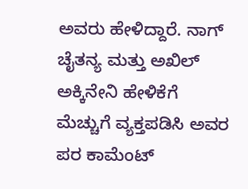ಅವರು ಹೇಳಿದ್ದಾರೆ. ನಾಗ್ ಚೈತನ್ಯ ಮತ್ತು ಅಖಿಲ್ ಅಕ್ಕಿನೇನಿ ಹೇಳಿಕೆಗೆ ಮೆಚ್ಚುಗೆ ವ್ಯಕ್ತಪಡಿಸಿ ಅವರ ಪರ ಕಾಮೆಂಟ್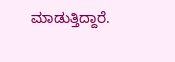ಮಾಡುತ್ತಿದ್ದಾರೆ.